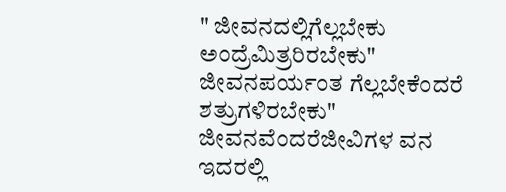" ಜೀವನದಲ್ಲಿಗೆಲ್ಲಬೇಕು ಅಂದ್ರೆಮಿತ್ರರಿರಬೇಕು"
ಜೀವನಪರ್ಯಂತ ಗೆಲ್ಲಬೇಕೆಂದರೆ ಶತ್ರುಗಳಿರಬೇಕು"
ಜೀವನವೆಂದರೆಜೀವಿಗಳ ವನ ಇದರಲ್ಲಿ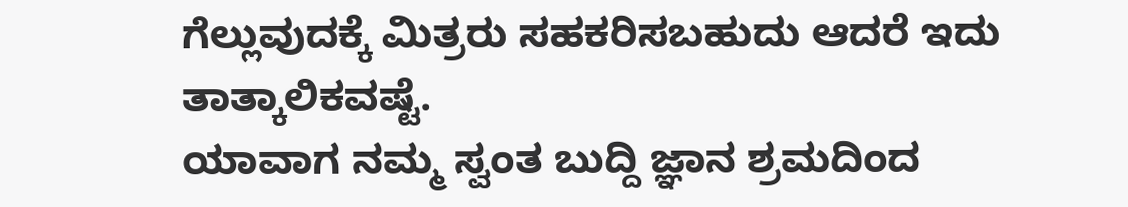ಗೆಲ್ಲುವುದಕ್ಕೆ ಮಿತ್ರರು ಸಹಕರಿಸಬಹುದು ಆದರೆ ಇದು ತಾತ್ಕಾಲಿಕವಷ್ಟೆ.
ಯಾವಾಗ ನಮ್ಮ ಸ್ವಂತ ಬುದ್ದಿ ಜ್ಞಾನ ಶ್ರಮದಿಂದ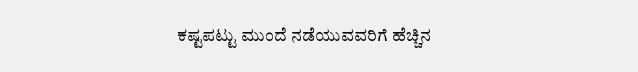ಕಷ್ಟಪಟ್ಟು ಮುಂದೆ ನಡೆಯುವವರಿಗೆ ಹೆಚ್ಚಿನ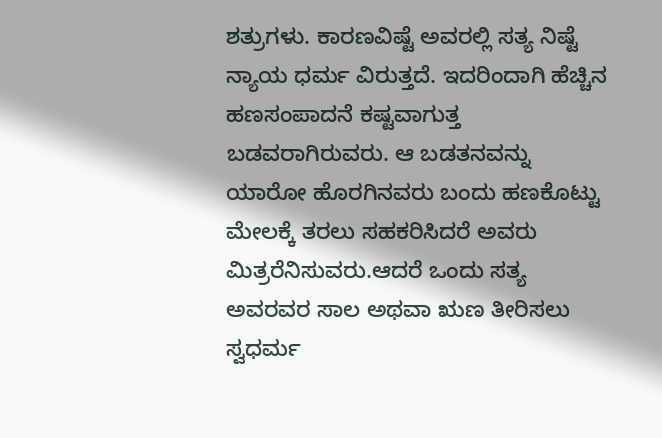ಶತ್ರುಗಳು. ಕಾರಣವಿಷ್ಟೆ ಅವರಲ್ಲಿ ಸತ್ಯ ನಿಷ್ಟೆ ನ್ಯಾಯ ಧರ್ಮ ವಿರುತ್ತದೆ. ಇದರಿಂದಾಗಿ ಹೆಚ್ಚಿನ ಹಣಸಂಪಾದನೆ ಕಷ್ಟವಾಗುತ್ತ ಬಡವರಾಗಿರುವರು. ಆ ಬಡತನವನ್ನು ಯಾರೋ ಹೊರಗಿನವರು ಬಂದು ಹಣಕೊಟ್ಟು ಮೇಲಕ್ಕೆ ತರಲು ಸಹಕರಿಸಿದರೆ ಅವರು ಮಿತ್ರರೆನಿಸುವರು.ಆದರೆ ಒಂದು ಸತ್ಯ ಅವರವರ ಸಾಲ ಅಥವಾ ಋಣ ತೀರಿಸಲು ಸ್ವಧರ್ಮ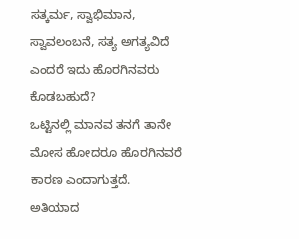ಸತ್ಕರ್ಮ, ಸ್ವಾಭಿಮಾನ, ಸ್ವಾವಲಂಬನೆ, ಸತ್ಯ ಅಗತ್ಯವಿದೆ ಎಂದರೆ ಇದು ಹೊರಗಿನವರು ಕೊಡಬಹುದೆ?
ಒಟ್ಟಿನಲ್ಲಿ ಮಾನವ ತನಗೆ ತಾನೇ ಮೋಸ ಹೋದರೂ ಹೊರಗಿನವರೆ ಕಾರಣ ಎಂದಾಗುತ್ತದೆ.
ಅತಿಯಾದ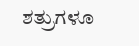ಶತ್ರುಗಳೂ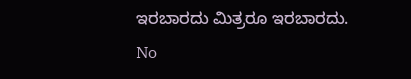ಇರಬಾರದು ಮಿತ್ರರೂ ಇರಬಾರದು.
No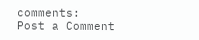comments:
Post a Comment